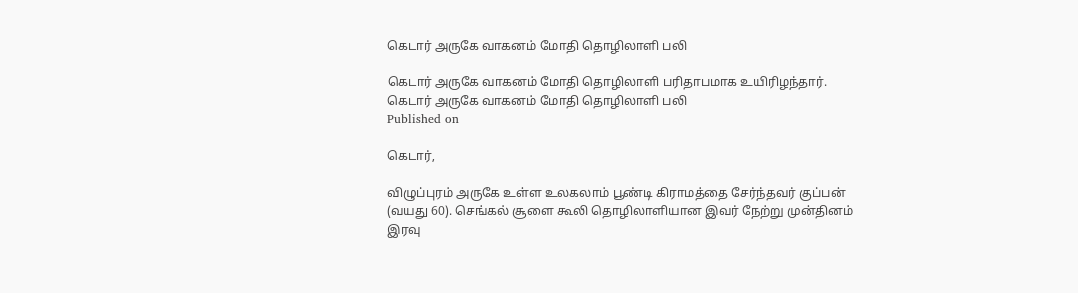கெடார் அருகே வாகனம் மோதி தொழிலாளி பலி

கெடார் அருகே வாகனம் மோதி தொழிலாளி பரிதாபமாக உயிரிழந்தார்.
கெடார் அருகே வாகனம் மோதி தொழிலாளி பலி
Published on

கெடார்,

விழுப்புரம் அருகே உள்ள உலகலாம் பூண்டி கிராமத்தை சேர்ந்தவர் குப்பன் (வயது 60). செங்கல் சூளை கூலி தொழிலாளியான இவர் நேற்று முன்தினம் இரவு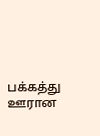பக்கத்து ஊரான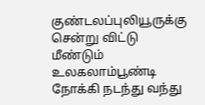குண்டலப்புலியூருக்கு சென்று விட்டு மீண்டும் உலகலாம்பூண்டி நோக்கி நடந்து வந்து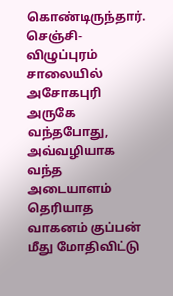கொண்டிருந்தார். செஞ்சி-விழுப்புரம் சாலையில் அசோகபுரி அருகே வந்தபோது, அவ்வழியாக வந்த அடையாளம் தெரியாத வாகனம் குப்பன் மீது மோதிவிட்டு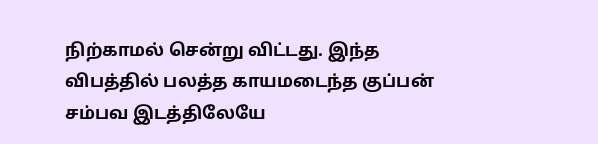நிற்காமல் சென்று விட்டது. இந்த விபத்தில் பலத்த காயமடைந்த குப்பன் சம்பவ இடத்திலேயே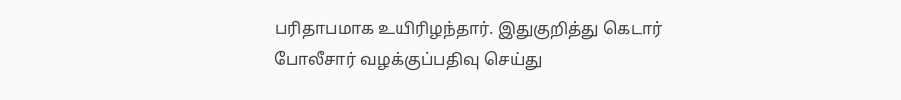பரிதாபமாக உயிரிழந்தார். இதுகுறித்து கெடார் போலீசார் வழக்குப்பதிவு செய்து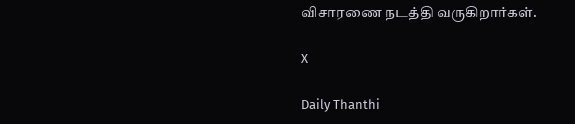விசாரணை நடத்தி வருகிறார்கள்.

X

Daily Thanthi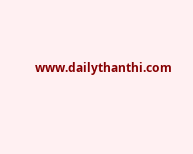www.dailythanthi.com